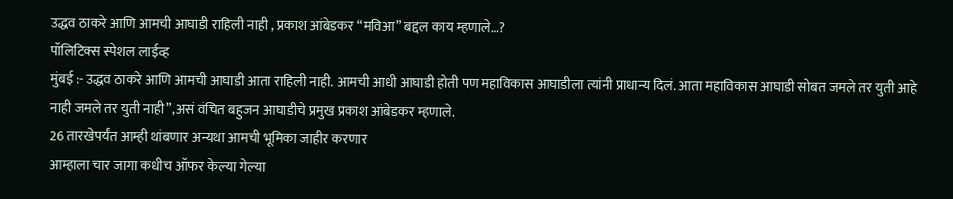उद्धव ठाकरे आणि आमची आघाडी राहिली नाही , प्रकाश आंबेडकर “मविआ” बद्दल काय म्हणाले…?
पॉलिटिक्स स्पेशल लाईव्ह
मुंबई :- उद्धव ठाकरे आणि आमची आघाडी आता राहिली नाही. आमची आधी आघाडी होती पण महाविकास आघाडीला त्यांनी प्राधान्य दिलं. आता महाविकास आघाडी सोबत जमले तर युती आहे नाही जमले तर युती नाही”,असं वंचित बहुजन आघाडीचे प्रमुख प्रकाश आंबेडकर म्हणाले.
26 तारखेपर्यंत आम्ही थांबणार अन्यथा आमची भूमिका जाहीर करणार
आम्हाला चार जागा कधीच ऑफर केल्या गेल्या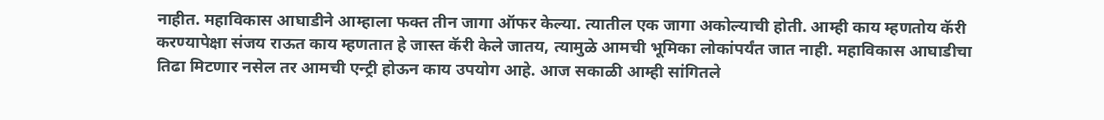नाहीत. महाविकास आघाडीने आम्हाला फक्त तीन जागा ऑफर केल्या. त्यातील एक जागा अकोल्याची होती. आम्ही काय म्हणतोय कॅरी करण्यापेक्षा संजय राऊत काय म्हणतात हे जास्त कॅरी केले जातय, त्यामुळे आमची भूमिका लोकांपर्यंत जात नाही. महाविकास आघाडीचा तिढा मिटणार नसेल तर आमची एन्ट्री होऊन काय उपयोग आहे. आज सकाळी आम्ही सांगितले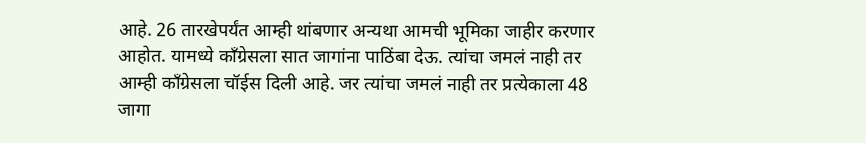आहे. 26 तारखेपर्यंत आम्ही थांबणार अन्यथा आमची भूमिका जाहीर करणार आहोत. यामध्ये काँग्रेसला सात जागांना पाठिंबा देऊ. त्यांचा जमलं नाही तर आम्ही काँग्रेसला चॉईस दिली आहे. जर त्यांचा जमलं नाही तर प्रत्येकाला 48 जागा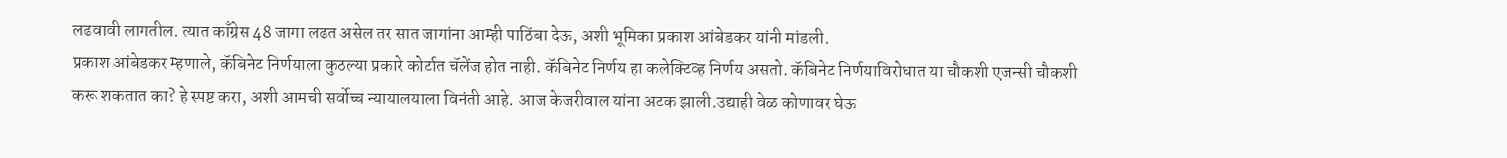लढवावी लागतील. त्यात काँग्रेस 48 जागा लढत असेल तर सात जागांना आम्ही पाठिंबा देऊ, अशी भूमिका प्रकाश आंबेडकर यांनी मांडली.
प्रकाश आंबेडकर म्हणाले, कॅबिनेट निर्णयाला कुठल्या प्रकारे कोर्टात चॅलेंज होत नाही. कॅबिनेट निर्णय हा कलेक्टिव्ह निर्णय असतो. कॅबिनेट निर्णयाविरोधात या चौकशी एजन्सी चौकशी करू शकतात का? हे स्पष्ट करा, अशी आमची सर्वोच्च न्यायालयाला विनंती आहे. आज केजरीवाल यांना अटक झाली.उद्याही वेळ कोणावर घेऊ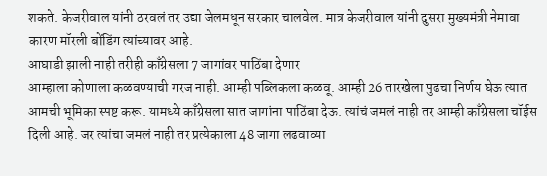शकते. केजरीवाल यांनी ठरवलं तर उद्या जेलमधून सरकार चालवेल. मात्र केजरीवाल यांनी दुसरा मुख्यमंत्री नेमावा कारण मॉरली बोंडिंग त्यांच्यावर आहे.
आघाडी झाली नाही तरीही काँग्रेसला 7 जागांवर पाठिंबा देणार
आम्हाला कोणाला कळवण्याची गरज नाही. आम्ही पब्लिकला कळवू. आम्ही 26 तारखेला पुढचा निर्णय घेऊ त्यात आमची भूमिका स्पष्ट करू. यामध्ये काँग्रेसला सात जागांना पाठिंबा देऊ. त्यांचं जमलं नाही तर आम्ही काँग्रेसला चॉईस दिली आहे. जर त्यांचा जमलं नाही तर प्रत्येकाला 48 जागा लढवाव्या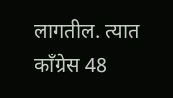लागतील. त्यात काँग्रेस 48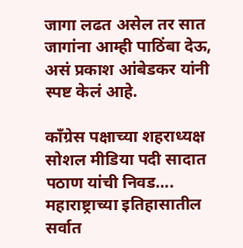जागा लढत असेल तर सात जागांना आम्ही पाठिंबा देऊ, असं प्रकाश आंबेडकर यांनी स्पष्ट केलं आहे.

काँग्रेस पक्षाच्या शहराध्यक्ष सोशल मीडिया पदी सादात पठाण यांची निवड….
महाराष्ट्राच्या इतिहासातील सर्वात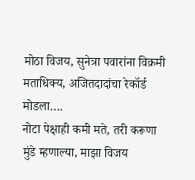मोठा विजय, सुनेत्रा पवारांना विक्रमी मताधिक्य, अजितदादांचा रेकॉर्ड मोडला….
नोटा पेक्षाही कमी मते, तरी करूणा मुंडे म्हणाल्या, माझा विजय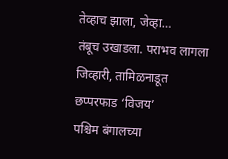तेव्हाच झाला, जेव्हा…
तंबूच उखाडला. पराभव लागला जिव्हारी, तामिळनाडूत छप्परफाड ‘विजय’
पश्चिम बंगालच्या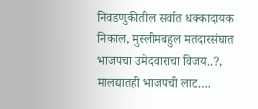निवडणुकीतील सर्वात धक्कादायक निकाल, मुस्लीमबहुल मतदारसंघात भाजपचा उमेदवाराचा विजय..?, मालद्यातही भाजपची लाट….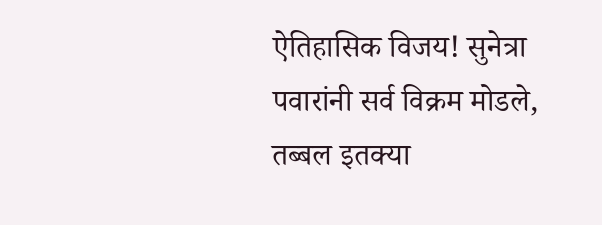ऐतिहासिक विजय! सुनेत्रा पवारांनी सर्व विक्रम मोडले, तब्बल इतक्या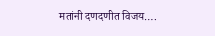मतांनी दणदणीत विजय….